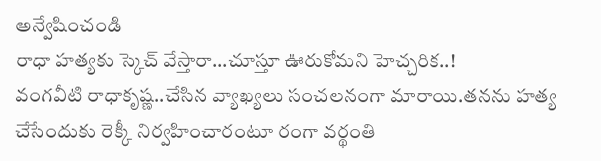అన్వేషించండి
రాధా హత్యకు స్కెచ్ వేస్తారా...చూస్తూ ఊరుకోమని హెచ్చరిక..!
వంగవీటి రాధాకృష్ణ..చేసిన వ్యాఖ్యలు సంచలనంగా మారాయి.తనను హత్య చేసేందుకు రెక్కీ నిర్వహించారంటూ రంగా వర్థంతి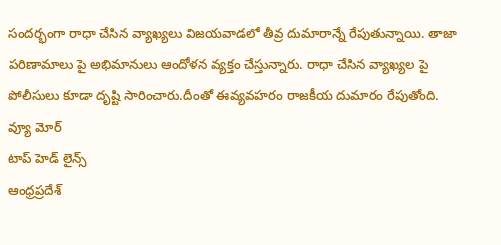సందర్భంగా రాధా చేసిన వ్యాఖ్యలు విజయవాడలో తీవ్ర దుమారాన్నే రేపుతున్నాయి. తాజా పరిణామాలు పై అభిమానులు ఆందోళన వ్యక్తం చేస్తున్నారు. రాధా చేసిన వ్యాఖ్యల పై పోలీసులు కూడా దృష్టి సారించారు.దీంతో ఈవ్యవహరం రాజకీయ దుమారం రేపుతోంది.
వ్యూ మోర్
టాప్ హెడ్ లైన్స్
ఆంధ్రప్రదేశ్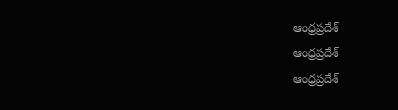ఆంధ్రప్రదేశ్
ఆంధ్రప్రదేశ్
ఆంధ్రప్రదేశ్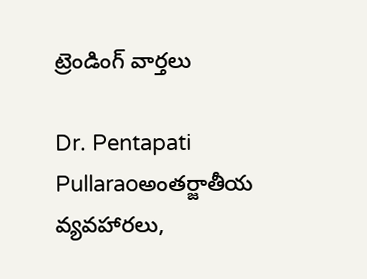ట్రెండింగ్ వార్తలు

Dr. Pentapati Pullaraoఅంతర్జాతీయ వ్యవహారలు,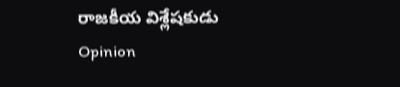రాజకీయ విశ్లేషకుడు
Opinion